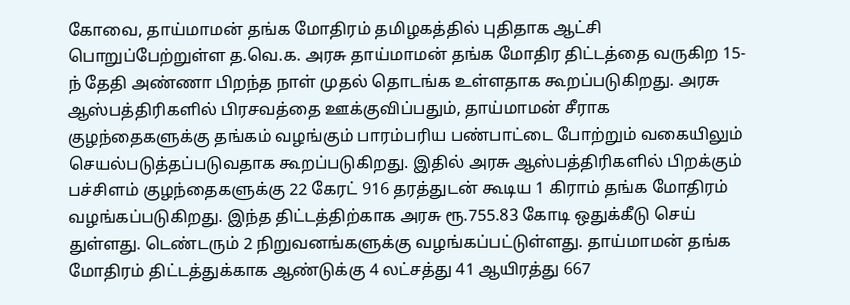கோவை, தாய்மாமன் தங்க மோதிரம் தமிழகத்தில் புதிதாக ஆட்சி பொறுப்பேற்றுள்ள த.வெ.க. அரசு தாய்மாமன் தங்க மோதிர திட்டத்தை வருகிற 15-ந் தேதி அண்ணா பிறந்த நாள் முதல் தொடங்க உள்ளதாக கூறப்படுகிறது. அரசு ஆஸ்பத்திரிகளில் பிரசவத்தை ஊக்குவிப்பதும், தாய்மாமன் சீராக குழந்தைகளுக்கு தங்கம் வழங்கும் பாரம்பரிய பண்பாட்டை போற்றும் வகையிலும் செயல்படுத்தப்படுவதாக கூறப்படுகிறது. இதில் அரசு ஆஸ்பத்திரிகளில் பிறக்கும் பச்சிளம் குழந்தைகளுக்கு 22 கேரட் 916 தரத்துடன் கூடிய 1 கிராம் தங்க மோதிரம் வழங்கப்படுகிறது. இந்த திட்டத்திற்காக அரசு ரூ.755.83 கோடி ஒதுக்கீடு செய் துள்ளது. டெண்டரும் 2 நிறுவனங்களுக்கு வழங்கப்பட்டுள்ளது. தாய்மாமன் தங்க மோதிரம் திட்டத்துக்காக ஆண்டுக்கு 4 லட்சத்து 41 ஆயிரத்து 667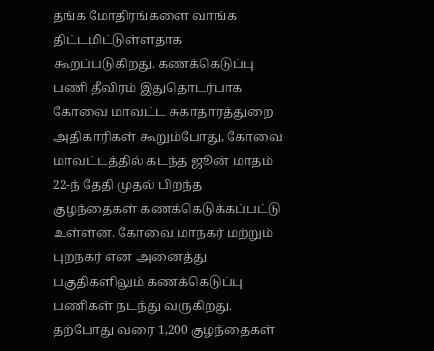தங்க மோதிரங்களை வாங்க திட்டமிட்டுள்ளதாக கூறப்படுகிறது. கணக்கெடுப்பு பணி தீவிரம் இதுதொடர்பாக கோவை மாவட்ட சுகாதாரத்துறை அதிகாரிகள் கூறும்போது, கோவை மாவட்டத்தில் கடந்த ஜூன் மாதம் 22-ந் தேதி முதல் பிறந்த குழந்தைகள் கணக்கெடுக்கப்பட்டு உள்ளன. கோவை மாநகர் மற்றும் புறநகர் என அனைத்து பகுதிகளிலும் கணக்கெடுப்பு பணிகள் நடந்து வருகிறது. தற்போது வரை 1,200 குழந்தைகள்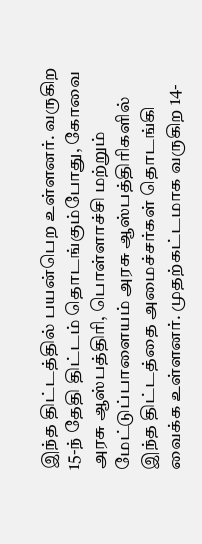இந்த திட்டத்தில் பயன்பெற உள்ளனர். வருகிற 15-ந் தேதி திட்டம் தொடங்கும்போது, கோவை அரசு ஆஸ்பத்திரி, பொள்ளாச்சி மற்றும் மேட்டுப்பாளையம் அரசு ஆஸ்பத்திரிகளில் இந்த திட்டத்தை அமைச்சர்கள் தொடங்கி வைக்க உள்ளனர். முதற்கட்டமாக வருகிற 14-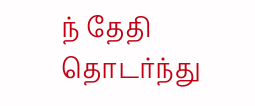ந் தேதி தொடர்ந்து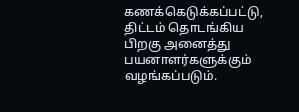கணக்கெடுக்கப்பட்டு, திட்டம் தொடங்கிய பிறகு அனைத்து பயனாளர்களுக்கும் வழங்கப்படும்.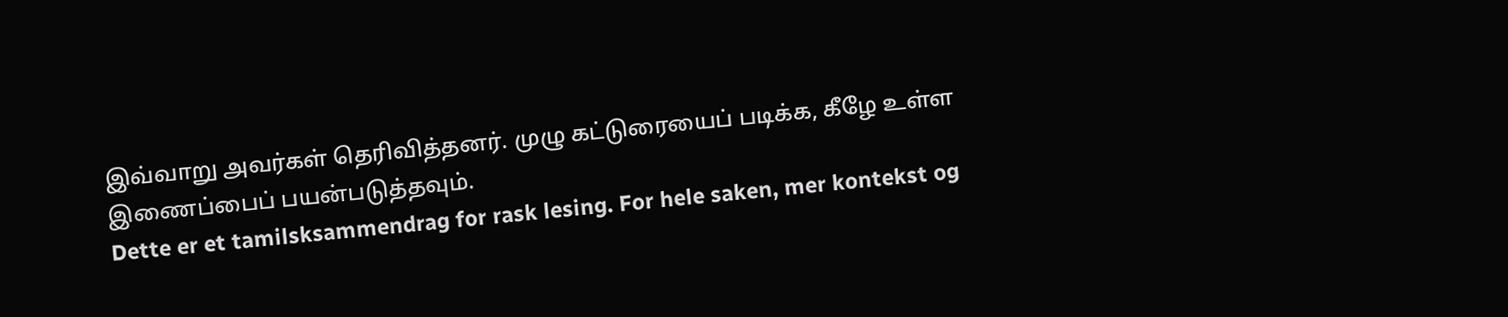இவ்வாறு அவர்கள் தெரிவித்தனர். முழு கட்டுரையைப் படிக்க, கீழே உள்ள இணைப்பைப் பயன்படுத்தவும்.
Dette er et tamilsksammendrag for rask lesing. For hele saken, mer kontekst og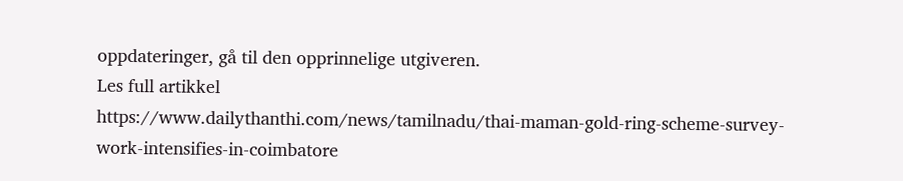oppdateringer, gå til den opprinnelige utgiveren.
Les full artikkel
https://www.dailythanthi.com/news/tamilnadu/thai-maman-gold-ring-scheme-survey-work-intensifies-in-coimbatore